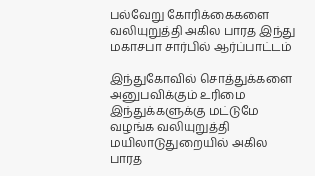பல்வேறு கோரிக்கைகளை வலியுறுத்தி அகில பாரத இந்து மகாசபா சார்பில் ஆர்ப்பாட்டம்

இந்துகோவில் சொத்துக்களை அனுபவிக்கும் உரிமை இந்துக்களுக்கு மட்டுமே வழங்க வலியுறுத்தி மயிலாடுதுறையில் அகில பாரத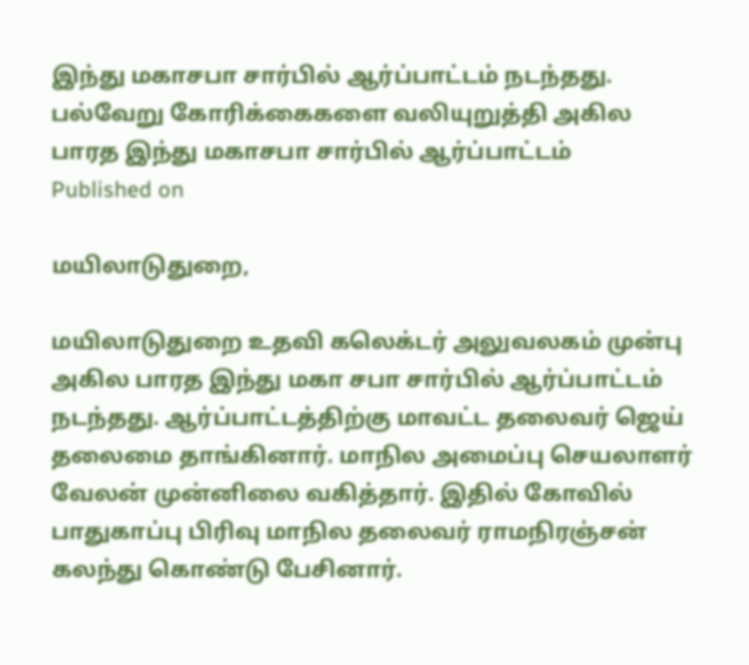இந்து மகாசபா சார்பில் ஆர்ப்பாட்டம் நடந்தது.
பல்வேறு கோரிக்கைகளை வலியுறுத்தி அகில பாரத இந்து மகாசபா சார்பில் ஆர்ப்பாட்டம்
Published on

மயிலாடுதுறை,

மயிலாடுதுறை உதவி கலெக்டர் அலுவலகம் முன்பு அகில பாரத இந்து மகா சபா சார்பில் ஆர்ப்பாட்டம் நடந்தது. ஆர்ப்பாட்டத்திற்கு மாவட்ட தலைவர் ஜெய் தலைமை தாங்கினார். மாநில அமைப்பு செயலாளர் வேலன் முன்னிலை வகித்தார். இதில் கோவில் பாதுகாப்பு பிரிவு மாநில தலைவர் ராமநிரஞ்சன் கலந்து கொண்டு பேசினார்.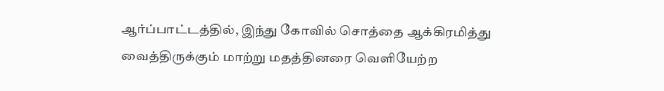ஆர்ப்பாட்டத்தில், இந்து கோவில் சொத்தை ஆக்கிரமித்து வைத்திருக்கும் மாற்று மதத்தினரை வெளியேற்ற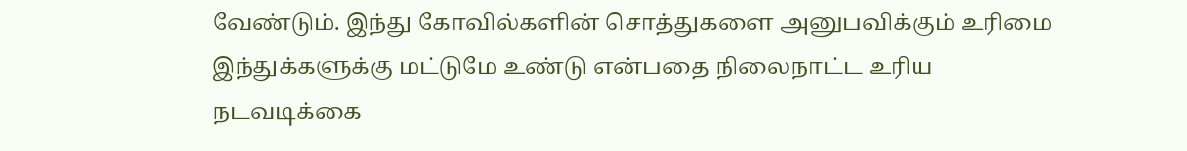வேண்டும். இந்து கோவில்களின் சொத்துகளை அனுபவிக்கும் உரிமை இந்துக்களுக்கு மட்டுமே உண்டு என்பதை நிலைநாட்ட உரிய நடவடிக்கை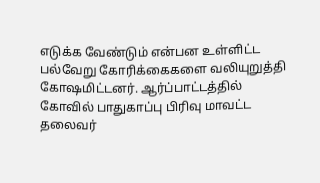எடுக்க வேண்டும் என்பன உள்ளிட்ட பல்வேறு கோரிக்கைகளை வலியுறுத்தி கோஷமிட்டனர். ஆர்ப்பாட்டத்தில் கோவில் பாதுகாப்பு பிரிவு மாவட்ட தலைவர்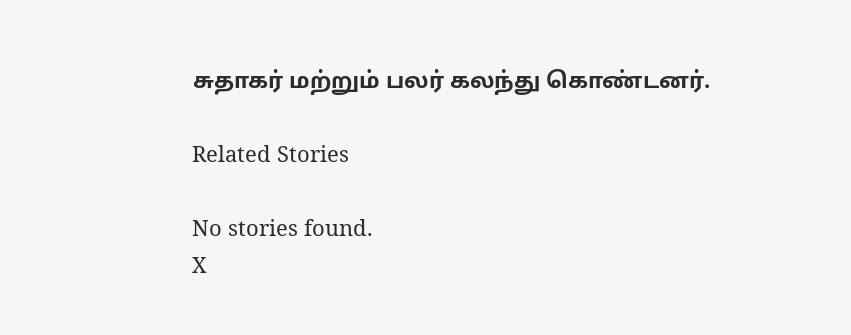சுதாகர் மற்றும் பலர் கலந்து கொண்டனர்.

Related Stories

No stories found.
X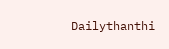Dailythanthi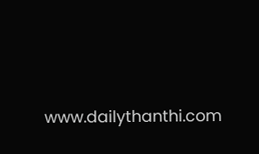www.dailythanthi.com